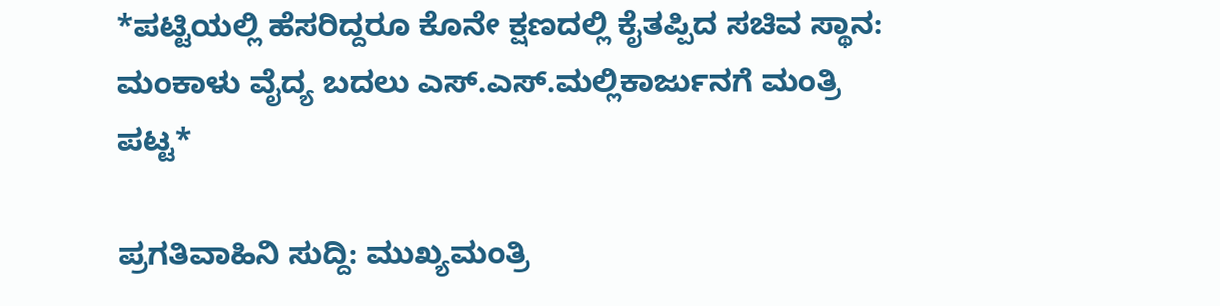*ಪಟ್ಟಿಯಲ್ಲಿ ಹೆಸರಿದ್ದರೂ ಕೊನೇ ಕ್ಷಣದಲ್ಲಿ ಕೈತಪ್ಪಿದ ಸಚಿವ ಸ್ಥಾನ: ಮಂಕಾಳು ವೈದ್ಯ ಬದಲು ಎಸ್.ಎಸ್.ಮಲ್ಲಿಕಾರ್ಜುನಗೆ ಮಂತ್ರಿ ಪಟ್ಟ*

ಪ್ರಗತಿವಾಹಿನಿ ಸುದ್ದಿ: ಮುಖ್ಯಮಂತ್ರಿ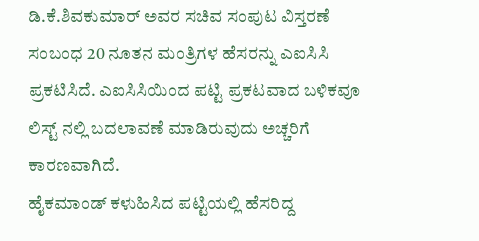ಡಿ.ಕೆ.ಶಿವಕುಮಾರ್ ಅವರ ಸಚಿವ ಸಂಪುಟ ವಿಸ್ತರಣೆ ಸಂಬಂಧ 20 ನೂತನ ಮಂತ್ರಿಗಳ ಹೆಸರನ್ನು ಎಐಸಿಸಿ ಪ್ರಕಟಿಸಿದೆ. ಎಐಸಿಸಿಯಿಂದ ಪಟ್ಟಿ ಪ್ರಕಟವಾದ ಬಳಿಕವೂ ಲಿಸ್ಟ್ ನಲ್ಲಿ ಬದಲಾವಣೆ ಮಾಡಿರುವುದು ಅಚ್ಚರಿಗೆ ಕಾರಣವಾಗಿದೆ.
ಹೈಕಮಾಂಡ್ ಕಳುಹಿಸಿದ ಪಟ್ಟಿಯಲ್ಲಿ ಹೆಸರಿದ್ದ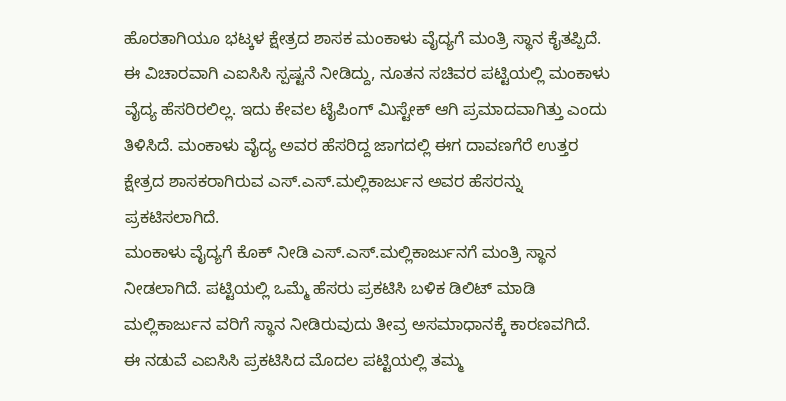ಹೊರತಾಗಿಯೂ ಭಟ್ಕಳ ಕ್ಷೇತ್ರದ ಶಾಸಕ ಮಂಕಾಳು ವೈದ್ಯಗೆ ಮಂತ್ರಿ ಸ್ಥಾನ ಕೈತಪ್ಪಿದೆ. ಈ ವಿಚಾರವಾಗಿ ಎಐಸಿಸಿ ಸ್ಪಷ್ಟನೆ ನೀಡಿದ್ದು, ನೂತನ ಸಚಿವರ ಪಟ್ಟಿಯಲ್ಲಿ ಮಂಕಾಳು ವೈದ್ಯ ಹೆಸರಿರಲಿಲ್ಲ. ಇದು ಕೇವಲ ಟೈಪಿಂಗ್ ಮಿಸ್ಟೇಕ್ ಆಗಿ ಪ್ರಮಾದವಾಗಿತ್ತು ಎಂದು ತಿಳಿಸಿದೆ. ಮಂಕಾಳು ವೈದ್ಯ ಅವರ ಹೆಸರಿದ್ದ ಜಾಗದಲ್ಲಿ ಈಗ ದಾವಣಗೆರೆ ಉತ್ತರ ಕ್ಷೇತ್ರದ ಶಾಸಕರಾಗಿರುವ ಎಸ್.ಎಸ್.ಮಲ್ಲಿಕಾರ್ಜುನ ಅವರ ಹೆಸರನ್ನು ಪ್ರಕಟಿಸಲಾಗಿದೆ.
ಮಂಕಾಳು ವೈದ್ಯಗೆ ಕೊಕ್ ನೀಡಿ ಎಸ್.ಎಸ್.ಮಲ್ಲಿಕಾರ್ಜುನಗೆ ಮಂತ್ರಿ ಸ್ಥಾನ ನೀಡಲಾಗಿದೆ. ಪಟ್ಟಿಯಲ್ಲಿ ಒಮ್ಮೆ ಹೆಸರು ಪ್ರಕಟಿಸಿ ಬಳಿಕ ಡಿಲಿಟ್ ಮಾಡಿ ಮಲ್ಲಿಕಾರ್ಜುನ ವರಿಗೆ ಸ್ಥಾನ ನೀಡಿರುವುದು ತೀವ್ರ ಅಸಮಾಧಾನಕ್ಕೆ ಕಾರಣವಗಿದೆ.
ಈ ನಡುವೆ ಎಐಸಿಸಿ ಪ್ರಕಟಿಸಿದ ಮೊದಲ ಪಟ್ಟಿಯಲ್ಲಿ ತಮ್ಮ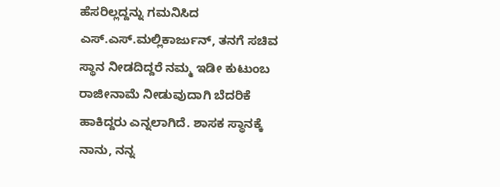ಹೆಸರಿಲ್ಲದ್ದನ್ನು ಗಮನಿಸಿದ ಎಸ್.ಎಸ್.ಮಲ್ಲಿಕಾರ್ಜುನ್, ತನಗೆ ಸಚಿವ ಸ್ಥಾನ ನೀಡದಿದ್ದರೆ ನಮ್ಮ ಇಡೀ ಕುಟುಂಬ ರಾಜೀನಾಮೆ ನೀಡುವುದಾಗಿ ಬೆದರಿಕೆ ಹಾಕಿದ್ದರು ಎನ್ನಲಾಗಿದೆ. ಶಾಸಕ ಸ್ಥಾನಕ್ಕೆ ನಾನು, ನನ್ನ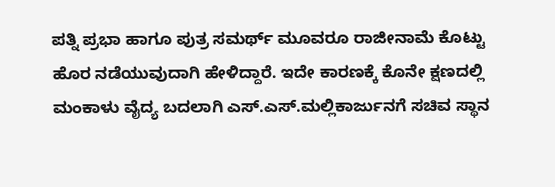ಪತ್ನಿ ಪ್ರಭಾ ಹಾಗೂ ಪುತ್ರ ಸಮರ್ಥ್ ಮೂವರೂ ರಾಜೀನಾಮೆ ಕೊಟ್ಟು ಹೊರ ನಡೆಯುವುದಾಗಿ ಹೇಳಿದ್ದಾರೆ. ಇದೇ ಕಾರಣಕ್ಕೆ ಕೊನೇ ಕ್ಷಣದಲ್ಲಿ ಮಂಕಾಳು ವೈದ್ಯ ಬದಲಾಗಿ ಎಸ್.ಎಸ್.ಮಲ್ಲಿಕಾರ್ಜುನಗೆ ಸಚಿವ ಸ್ಥಾನ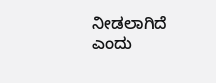ನೀಡಲಾಗಿದೆ ಎಂದು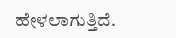ಹೇಳಲಾಗುತ್ತಿದೆ.